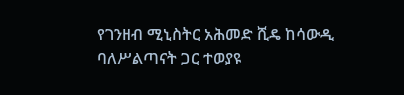የገንዘብ ሚኒስትር አሕመድ ሺዴ ከሳውዲ ባለሥልጣናት ጋር ተወያዩ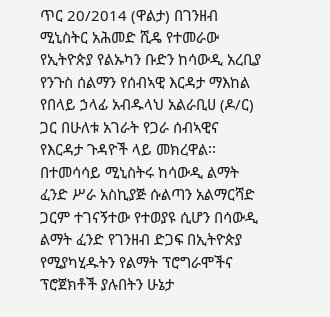ጥር 20/2014 (ዋልታ) በገንዘብ ሚኒስትር አሕመድ ሺዴ የተመራው የኢትዮጵያ የልኡካን ቡድን ከሳውዲ አረቢያ የንጉስ ሰልማን የሰብኣዊ እርዳታ ማእከል የበላይ ኃላፊ አብዱላህ አልራቢሀ (ዶ/ር) ጋር በሁለቱ አገራት የጋራ ሰብኣዊና የእርዳታ ጉዳዮች ላይ መክረዋል፡፡
በተመሳሳይ ሚኒስትሩ ከሳውዲ ልማት ፈንድ ሥራ አስኪያጅ ሱልጣን አልማርሻድ ጋርም ተገናኝተው የተወያዩ ሲሆን በሳውዲ ልማት ፈንድ የገንዘብ ድጋፍ በኢትዮጵያ የሚያካሂዱትን የልማት ፕሮግራሞችና ፕሮጀክቶች ያሉበትን ሁኔታ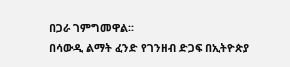በጋራ ገምግመዋል፡፡
በሳውዲ ልማት ፈንድ የገንዘብ ድጋፍ በኢትዮጵያ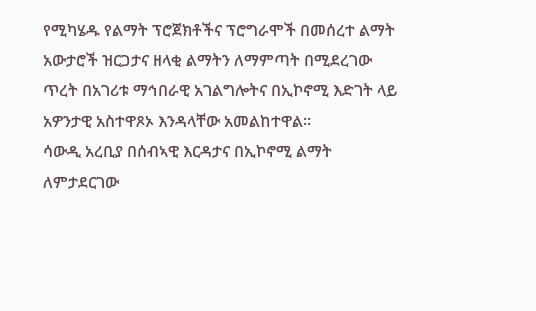የሚካሄዱ የልማት ፕሮጀክቶችና ፕሮግራሞች በመሰረተ ልማት አውታሮች ዝርጋታና ዘላቂ ልማትን ለማምጣት በሚደረገው ጥረት በአገሪቱ ማኅበራዊ አገልግሎትና በኢኮኖሚ እድገት ላይ አዎንታዊ አስተዋጾኦ እንዳላቸው አመልከተዋል፡፡
ሳውዲ አረቢያ በሰብኣዊ እርዳታና በኢኮኖሚ ልማት ለምታደርገው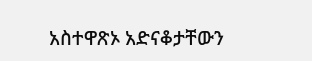አስተዋጽኦ አድናቆታቸውን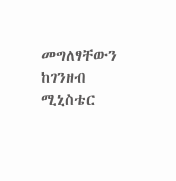መግለፃቸውን ከገንዘብ ሚኒስቴር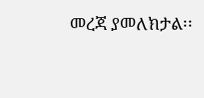መረጃ ያመለክታል፡፡